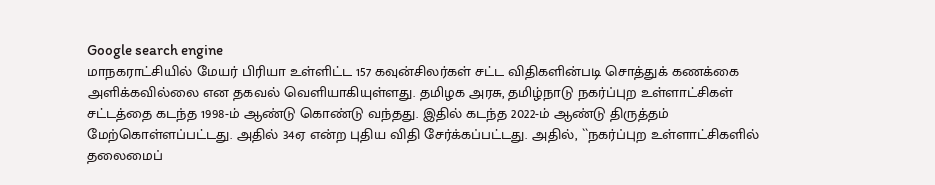Google search engine
மாநகராட்சியில் மேயர் பிரியா உள்ளிட்ட 157 கவுன்சிலர்கள் சட்ட விதிகளின்படி சொத்துக் கணக்கை அளிக்கவில்லை என தகவல் வெளியாகியுள்ளது. தமிழக அரசு, தமிழ்நாடு நகர்ப்புற உள்ளாட்சிகள் சட்டத்தை கடந்த 1998-ம் ஆண்டு கொண்டு வந்தது. இதில் கடந்த 2022-ம் ஆண்டு திருத்தம் மேற்கொள்ளப்பட்டது. அதில் 34ஏ என்ற புதிய விதி சேர்க்கப்பட்டது. அதில், ``நகர்ப்புற உள்ளாட்சிகளில் தலைமைப்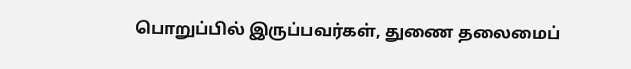பொறுப்பில் இருப்பவர்கள், துணை தலைமைப்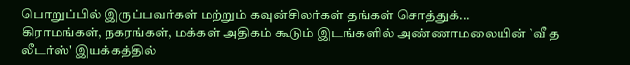பொறுப்பில் இருப்பவர்கள் மற்றும் கவுன்சிலர்கள் தங்கள் சொத்துக்...
கிராமங்கள், நகரங்கள், மக்கள் அதிகம் கூடும் இடங்களில் அண்ணாமலையின் `வீ த லீடர்ஸ்' இயக்கத்தில்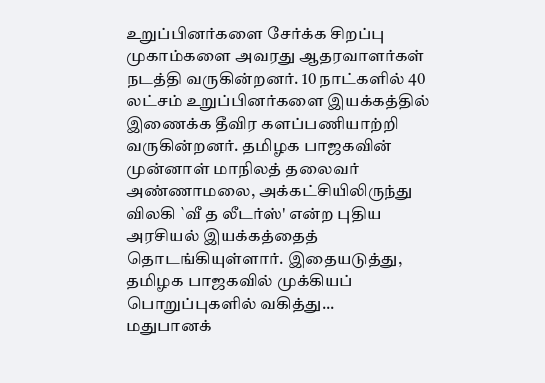உறுப்பினர்களை சேர்க்க சிறப்பு முகாம்களை அவரது ஆதரவாளர்கள் நடத்தி வருகின்றனர். 10 நாட்களில் 40 லட்சம் உறுப்பினர்களை இயக்கத்தில் இணைக்க தீவிர களப்பணியாற்றி வருகின்றனர். தமிழக பாஜகவின் முன்னாள் மாநிலத் தலைவர் அண்ணாமலை, அக்கட்சியிலிருந்து விலகி `வீ த லீடர்ஸ்' என்ற புதிய அரசியல் இயக்கத்தைத் தொடங்கியுள்ளார். இதையடுத்து, தமிழக பாஜகவில் முக்கியப் பொறுப்புகளில் வகித்து...
மதுபானக்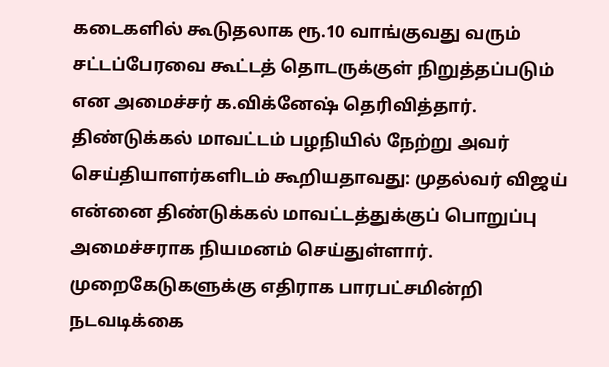கடைகளில் கூடுதலாக ரூ.10 வாங்குவது வரும் சட்டப்பேரவை கூட்டத் தொடருக்குள் நிறுத்தப்படும் என அமைச்சர் க.விக்னேஷ் தெரிவித்தார். திண்டுக்கல் மாவட்டம் பழநியில் நேற்று அவர் செய்தியாளர்களிடம் கூறியதாவது: முதல்வர் விஜய் என்னை திண்டுக்கல் மாவட்டத்துக்குப் பொறுப்பு அமைச்சராக நியமனம் செய்துள்ளார். முறைகேடுகளுக்கு எதிராக பாரபட்சமின்றி நடவடிக்கை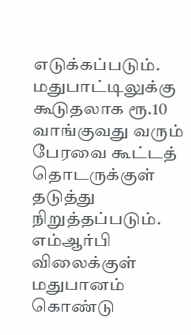எடுக்கப்படும். மதுபாட்டிலுக்கு கூடுதலாக ரூ.10 வாங்குவது வரும் பேரவை கூட்டத் தொடருக்குள் தடுத்து நிறுத்தப்படும். எம்ஆர்பி விலைக்குள் மதுபானம் கொண்டு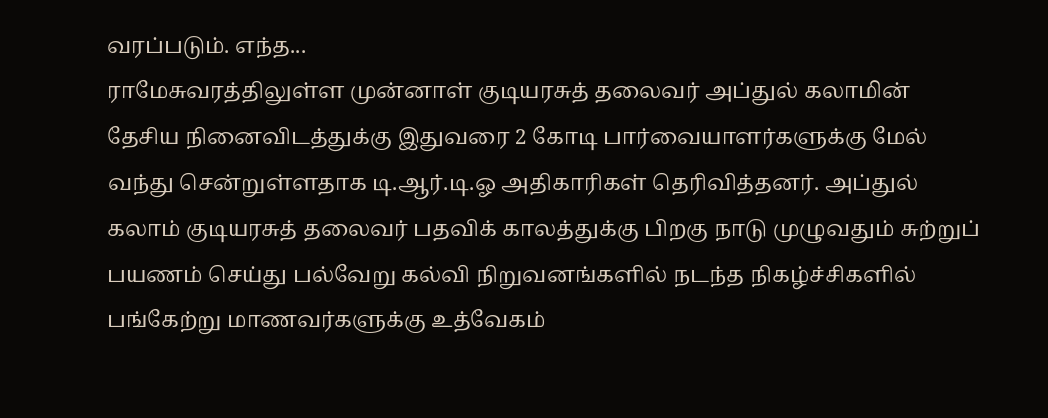வரப்படும். எந்த...
ராமேசுவரத்திலுள்ள முன்னாள் குடியரசுத் தலைவர் அப்துல் கலாமின் தேசிய நினைவிடத்துக்கு இதுவரை 2 கோடி பார்வையாளர்களுக்கு மேல் வந்து சென்றுள்ளதாக டி.ஆர்.டி.ஓ அதிகாரிகள் தெரிவித்தனர். அப்துல் கலாம் குடியரசுத் தலைவர் பதவிக் காலத்துக்கு பிறகு நாடு முழுவதும் சுற்றுப் பயணம் செய்து பல்வேறு கல்வி நிறுவனங்களில் நடந்த நிகழ்ச்சிகளில் பங்கேற்று மாணவர்களுக்கு உத்வேகம்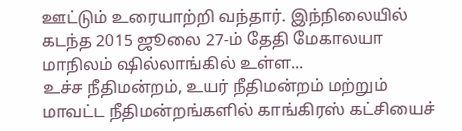ஊட்டும் உரையாற்றி வந்தார். இந்நிலையில் கடந்த 2015 ஜூலை 27-ம் தேதி மேகாலயா மாநிலம் ஷில்லாங்கில் உள்ள...
உச்ச நீதிமன்றம், உயர் நீதிமன்றம் மற்றும் மாவட்ட நீதிமன்றங்களில் காங்கிரஸ் கட்சியைச்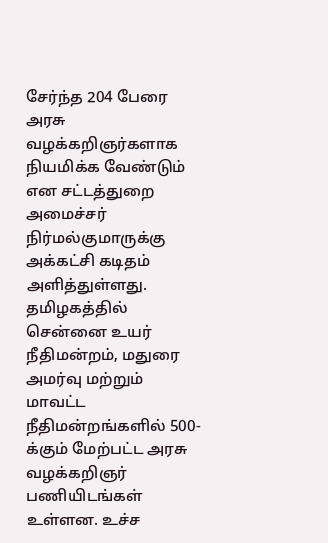சேர்ந்த 204 பேரை அரசு வழக்கறிஞர்களாக நியமிக்க வேண்டும் என சட்டத்துறை அமைச்சர் நிர்மல்குமாருக்கு அக்கட்சி கடிதம் அளித்துள்ளது. தமிழகத்தில் சென்னை உயர் நீதிமன்றம், மதுரை அமர்வு மற்றும் மாவட்ட நீதிமன்றங்களில் 500-க்கும் மேற்பட்ட அரசு வழக்கறிஞர் பணியிடங்கள் உள்ளன. உச்ச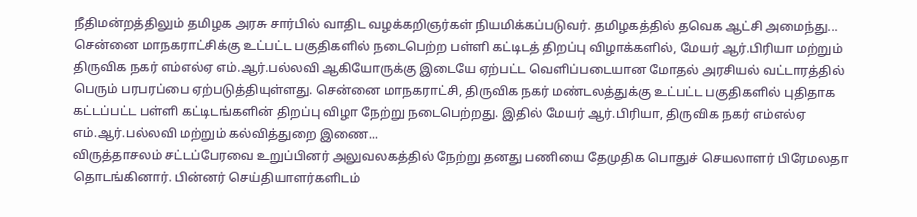நீதிமன்றத்திலும் தமிழக அரசு சார்பில் வாதிட வழக்கறிஞர்கள் நியமிக்கப்படுவர். தமிழகத்தில் தவெக ஆட்சி அமைந்து...
சென்னை மாநகராட்சிக்கு உட்பட்ட பகுதிகளில் நடைபெற்ற பள்ளி கட்டிடத் திறப்பு விழாக்களில், மேயர் ஆர்.பிரியா மற்றும் திருவிக நகர் எம்எல்ஏ எம்.ஆர்.பல்லவி ஆகியோருக்கு இடையே ஏற்பட்ட வெளிப்படையான மோதல் அரசியல் வட்டாரத்தில் பெரும் பரபரப்பை ஏற்படுத்தியுள்ளது. சென்னை மாநகராட்சி, திருவிக நகர் மண்டலத்துக்கு உட்பட்ட பகுதிகளில் புதிதாக கட்டப்பட்ட பள்ளி கட்டிடங்களின் திறப்பு விழா நேற்று நடைபெற்றது. இதில் மேயர் ஆர்.பிரியா, திருவிக நகர் எம்எல்ஏ எம்.ஆர்.பல்லவி மற்றும் கல்வித்துறை இணை...
விருத்தாசலம் சட்டப்பேரவை உறுப்பினர் அலுவலகத்தில் நேற்று தனது பணியை தேமுதிக பொதுச் செயலாளர் பிரேமலதா தொடங்கினார். பின்னர் செய்தியாளர்களிடம்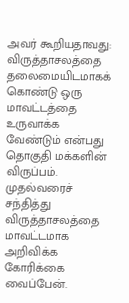அவர் கூறியதாவது: விருத்தாசலத்தை தலைமையிடமாகக் கொண்டு ஒரு மாவட்டத்தை உருவாக்க வேண்டும் என்பது தொகுதி மக்களின் விருப்பம். முதல்வரைச் சந்தித்து விருத்தாசலத்தை மாவட்டமாக அறிவிக்க கோரிக்கை வைப்பேன்.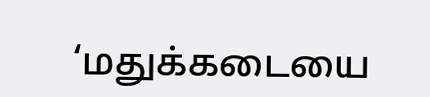‘மதுக்கடையை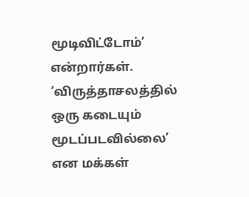மூடிவிட்டோம்’ என்றார்கள். ‘விருத்தாசலத்தில் ஒரு கடையும் மூடப்படவில்லை’ என மக்கள்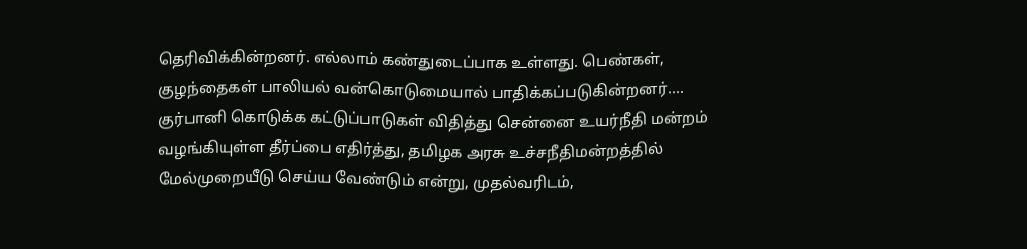தெரிவிக்கின்றனர். எல்லாம் கண்துடைப்பாக உள்ளது. பெண்கள், குழந்தைகள் பாலியல் வன்கொடுமையால் பாதிக்கப்படுகின்றனர்....
குர்பானி கொடுக்க கட்டுப்பாடுகள் விதித்து சென்னை உயர்நீதி மன்றம் வழங்கியுள்ள தீர்ப்பை எதிர்த்து, தமிழக அரசு உச்சநீதிமன்றத்தில் மேல்முறையீடு செய்ய வேண்டும் என்று, முதல்வரிடம்,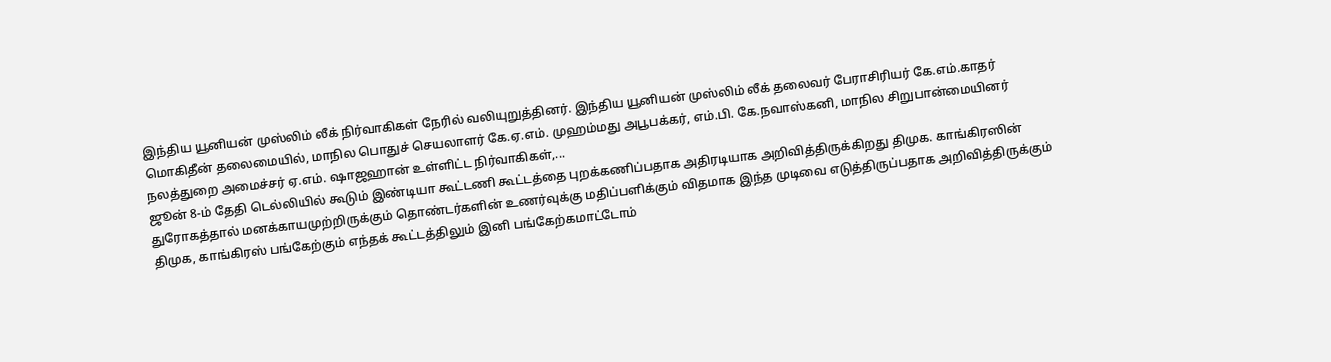இந்திய யூனியன் முஸ்லிம் லீக் நிர்வாகிகள் நேரில் வலியுறுத்தினர். இந்திய யூனியன் முஸ்லிம் லீக் தலைவர் பேராசிரியர் கே.எம்.காதர் மொகிதீன் தலைமையில், மாநில பொதுச் செயலாளர் கே.ஏ.எம். முஹம்மது அபூபக்கர், எம்.பி. கே.நவாஸ்கனி, மாநில சிறுபான்மையினர் நலத்துறை அமைச்சர் ஏ.எம். ஷாஜஹான் உள்ளிட்ட நிர்வாகிகள்,...
ஜூன் 8-ம் தேதி டெல்லியில் கூடும் இண்டியா கூட்டணி கூட்டத்தை புறக்கணிப்பதாக அதிரடியாக அறிவித்திருக்கிறது திமுக. காங்கிரஸின் துரோகத்தால் மனக்காயமுற்றிருக்கும் தொண்டர்களின் உணர்வுக்கு மதிப்பளிக்கும் விதமாக இந்த முடிவை எடுத்திருப்பதாக அறிவித்திருக்கும் திமுக, காங்கிரஸ் பங்கேற்கும் எந்தக் கூட்டத்திலும் இனி பங்கேற்கமாட்டோம்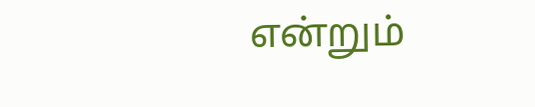என்றும்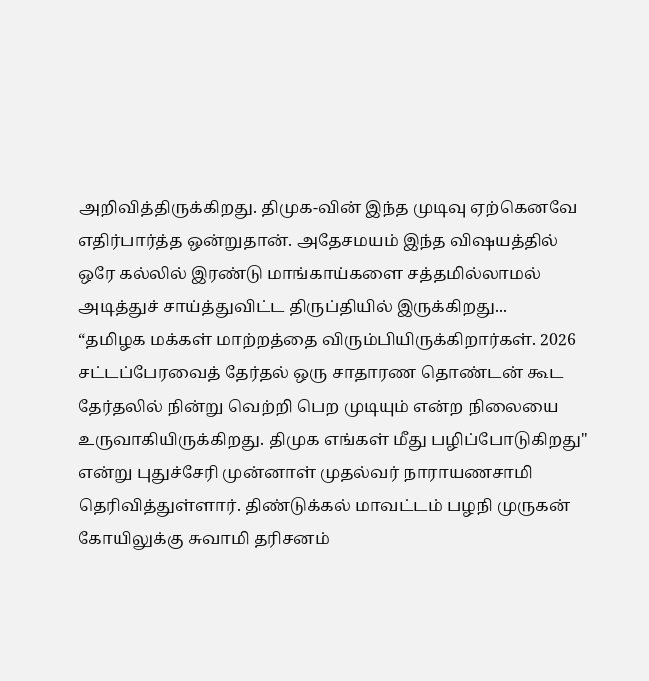அறிவித்திருக்கிறது. திமுக-வின் இந்த முடிவு ஏற்கெனவே எதிர்பார்த்த ஒன்றுதான். அதேசமயம் இந்த விஷயத்தில் ஒரே கல்லில் இரண்டு மாங்காய்களை சத்தமில்லாமல் அடித்துச் சாய்த்துவிட்ட திருப்தியில் இருக்கிறது...
“தமிழக மக்கள் மாற்றத்தை விரும்பியிருக்கிறார்கள். 2026 சட்டப்பேரவைத் தேர்தல் ஒரு சாதாரண தொண்டன் கூட தேர்தலில் நின்று வெற்றி பெற முடியும் என்ற நிலையை உருவாகியிருக்கிறது. திமுக எங்கள் மீது பழிப்போடுகிறது" என்று புதுச்சேரி முன்னாள் முதல்வர் நாராயணசாமி தெரிவித்துள்ளார். திண்டுக்கல் மாவட்டம் பழநி முருகன் கோயிலுக்கு சுவாமி தரிசனம்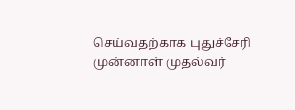செய்வதற்காக புதுச்சேரி முன்னாள் முதல்வர்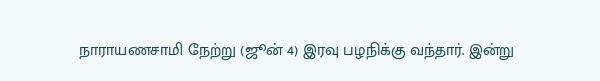நாராயணசாமி நேற்று (ஜூன் 4) இரவு பழநிக்கு வந்தார். இன்று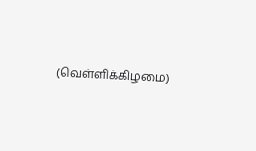(வெள்ளிக்கிழமை)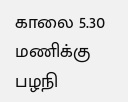காலை 5.30 மணிக்கு பழநி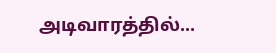அடிவாரத்தில்...